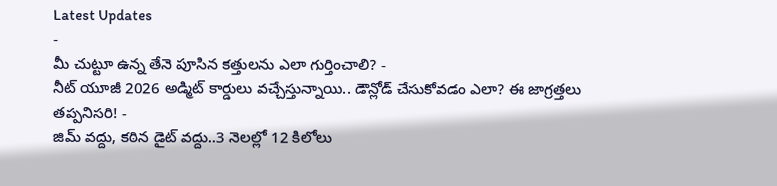Latest Updates
-
మీ చుట్టూ ఉన్న తేనె పూసిన కత్తులను ఎలా గుర్తించాలి? -
నీట్ యూజీ 2026 అడ్మిట్ కార్డులు వచ్చేస్తున్నాయి.. డౌన్లోడ్ చేసుకోవడం ఎలా? ఈ జాగ్రత్తలు తప్పనిసరి! -
జిమ్ వద్దు, కఠిన డైట్ వద్దు..3 నెలల్లో 12 కిలోలు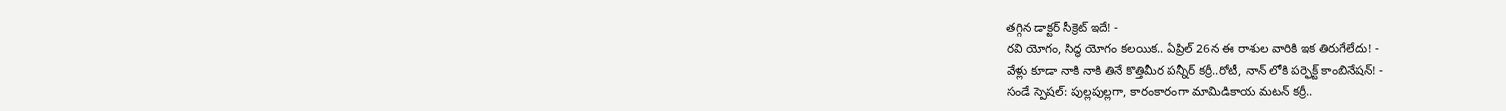తగ్గిన డాక్టర్ సీక్రెట్ ఇదే! -
రవి యోగం, సిద్ధ యోగం కలయిక.. ఏప్రిల్ 26న ఈ రాశుల వారికి ఇక తిరుగేలేదు! -
వేళ్లు కూడా నాకి నాకి తినే కొత్తిమీర పన్నీర్ కర్రీ..రోటీ, నాన్ లోకి పర్ఫెక్ట్ కాంబినేషన్! -
సండే స్పెషల్: పుల్లపుల్లగా, కారంకారంగా మామిడికాయ మటన్ కర్రీ..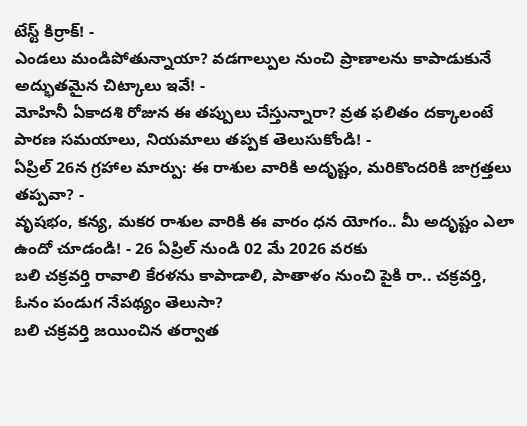టేస్ట్ కిర్రాక్! -
ఎండలు మండిపోతున్నాయా? వడగాల్పుల నుంచి ప్రాణాలను కాపాడుకునే అద్భుతమైన చిట్కాలు ఇవే! -
మోహినీ ఏకాదశి రోజున ఈ తప్పులు చేస్తున్నారా? వ్రత ఫలితం దక్కాలంటే పారణ సమయాలు, నియమాలు తప్పక తెలుసుకోండి! -
ఏప్రిల్ 26న గ్రహాల మార్పు: ఈ రాశుల వారికి అదృష్టం, మరికొందరికి జాగ్రత్తలు తప్పవా? -
వృషభం, కన్య, మకర రాశుల వారికి ఈ వారం ధన యోగం.. మీ అదృష్టం ఎలా ఉందో చూడండి! - 26 ఏప్రిల్ నుండి 02 మే 2026 వరకు
బలి చక్రవర్తి రావాలి కేరళను కాపాడాలి, పాతాళం నుంచి పైకి రా.. చక్రవర్తి, ఓనం పండుగ నేపథ్యం తెలుసా?
బలి చక్రవర్తి జయించిన తర్వాత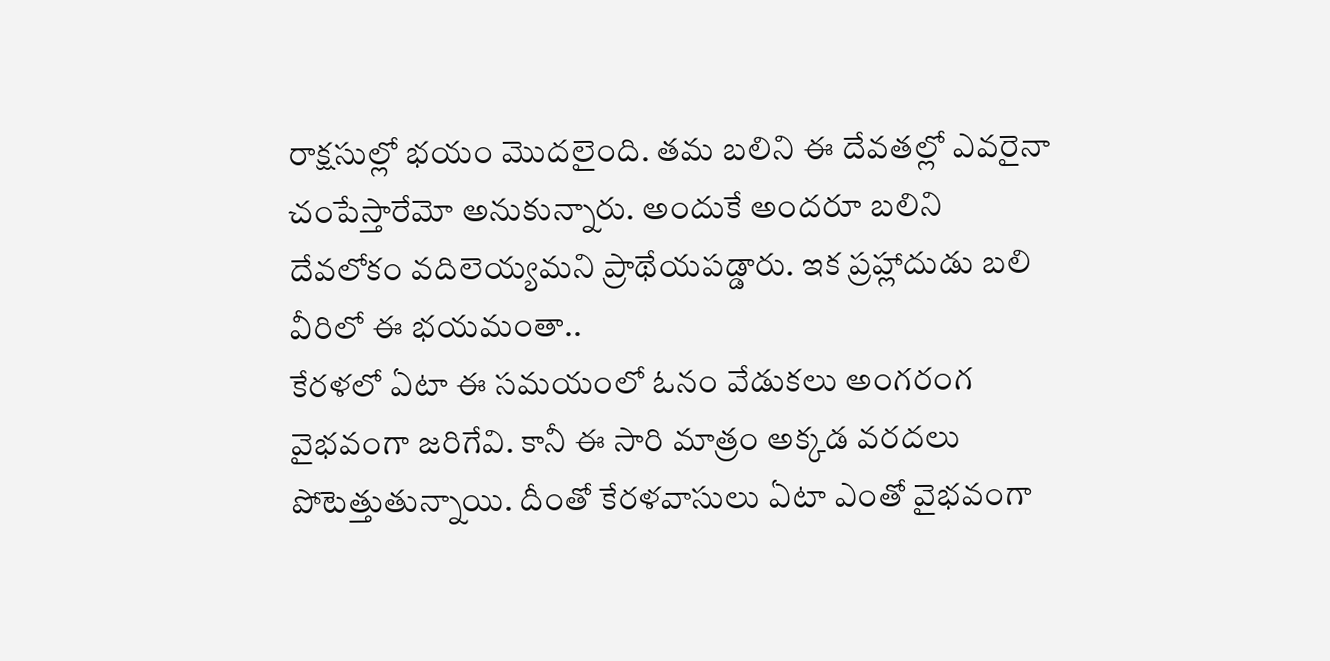రాక్షసుల్లో భయం మొదలైంది. తమ బలిని ఈ దేవతల్లో ఎవరైనా చంపేస్తారేమో అనుకున్నారు. అందుకే అందరూ బలిని దేవలోకం వదిలెయ్యమని ప్రాథేయపడ్డారు. ఇక ప్రహ్లాదుడు బలి వీరిలో ఈ భయమంతా..
కేరళలో ఏటా ఈ సమయంలో ఓనం వేడుకలు అంగరంగ వైభవంగా జరిగేవి. కానీ ఈ సారి మాత్రం అక్కడ వరదలు పోటెత్తుతున్నాయి. దీంతో కేరళవాసులు ఏటా ఎంతో వైభవంగా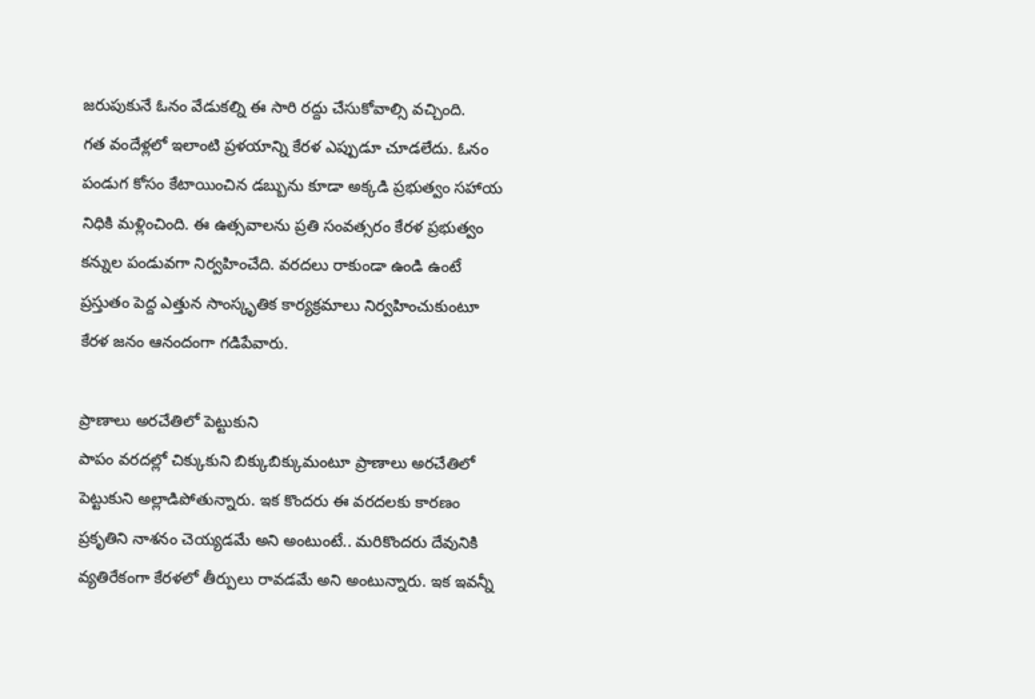జరుపుకునే ఓనం వేడుకల్ని ఈ సారి రద్దు చేసుకోవాల్సి వచ్చింది.
గత వందేళ్లలో ఇలాంటి ప్రళయాన్ని కేరళ ఎప్పుడూ చూడలేదు. ఓనం పండుగ కోసం కేటాయించిన డబ్బును కూడా అక్కడి ప్రభుత్వం సహాయ నిధికి మళ్లించింది. ఈ ఉత్సవాలను ప్రతి సంవత్సరం కేరళ ప్రభుత్వం కన్నుల పండువగా నిర్వహించేది. వరదలు రాకుండా ఉండి ఉంటే ప్రస్తుతం పెద్ద ఎత్తున సాంస్కృతిక కార్యక్రమాలు నిర్వహించుకుంటూ కేరళ జనం ఆనందంగా గడిపేవారు.

ప్రాణాలు అరచేతిలో పెట్టుకుని
పాపం వరదల్లో చిక్కుకుని బిక్కుబిక్కుమంటూ ప్రాణాలు అరచేతిలో పెట్టుకుని అల్లాడిపోతున్నారు. ఇక కొందరు ఈ వరదలకు కారణం ప్రకృతిని నాశనం చెయ్యడమే అని అంటుంటే.. మరికొందరు దేవునికి వ్యతిరేకంగా కేరళలో తీర్పులు రావడమే అని అంటున్నారు. ఇక ఇవన్నీ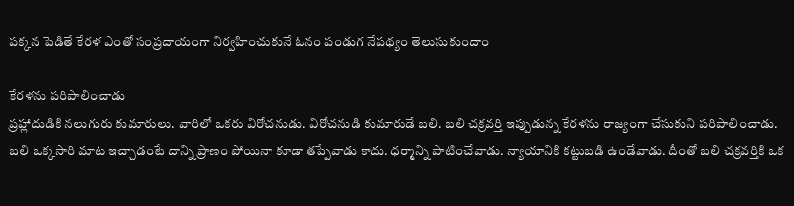పక్కన పెడితే కేరళ ఎంతో సంప్రదాయంగా నిర్వహించుకునే ఓనం పండుగ నేపథ్యం తెలుసుకుందాం

కేరళను పరిపాలించాడు
ప్రహ్లాదుడికి నలుగురు కుమారులు. వారిలో ఒకరు విరోచనుడు. విరోచనుడి కుమారుడే బలి. బలి చక్రవర్తి ఇప్పుడున్న కేరళను రాజ్యంగా చేసుకుని పరిపాలించాడు. బలి ఒక్కసారి మాట ఇచ్చాడంటే దాన్ని ప్రాణం పోయినా కూడా తప్పేవాడు కాదు. ధర్మాన్ని పాటించేవాడు. న్యాయానికి కట్టుబడి ఉండేవాడు. దీంతో బలి చక్రవర్తికి ఒక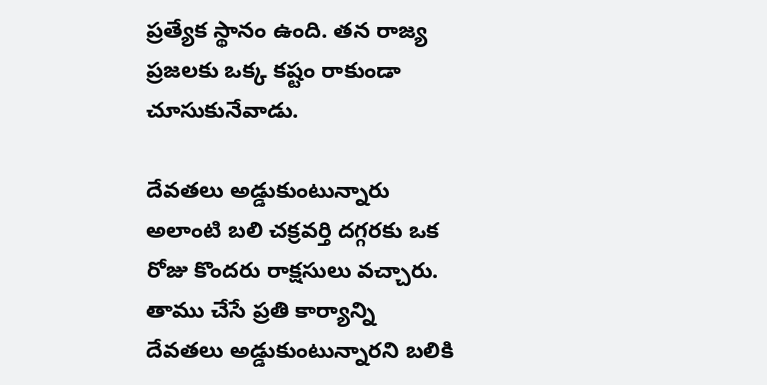ప్రత్యేక స్థానం ఉంది. తన రాజ్య ప్రజలకు ఒక్క కష్టం రాకుండా చూసుకునేవాడు.

దేవతలు అడ్డుకుంటున్నారు
అలాంటి బలి చక్రవర్తి దగ్గరకు ఒక రోజు కొందరు రాక్షసులు వచ్చారు. తాము చేసే ప్రతి కార్యాన్ని దేవతలు అడ్డుకుంటున్నారని బలికి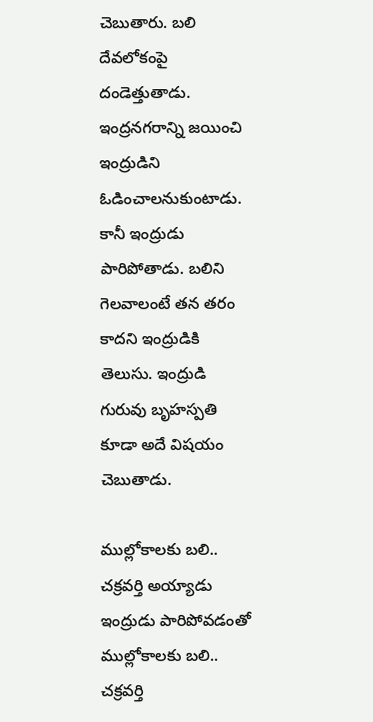చెబుతారు. బలి దేవలోకంపై దండెత్తుతాడు. ఇంద్రనగరాన్ని జయించి ఇంద్రుడిని ఓడించాలనుకుంటాడు. కానీ ఇంద్రుడు పారిపోతాడు. బలిని గెలవాలంటే తన తరం కాదని ఇంద్రుడికి తెలుసు. ఇంద్రుడి గురువు బృహస్పతి కూడా అదే విషయం చెబుతాడు.

ముల్లోకాలకు బలి.. చక్రవర్తి అయ్యాడు
ఇంద్రుడు పారిపోవడంతో ముల్లోకాలకు బలి.. చక్రవర్తి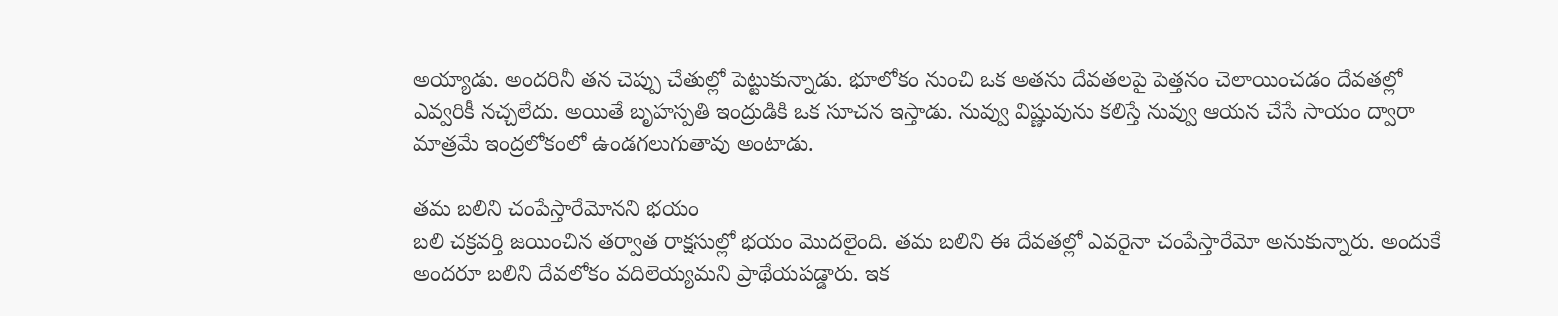అయ్యాడు. అందరినీ తన చెప్పు చేతుల్లో పెట్టుకున్నాడు. భూలోకం నుంచి ఒక అతను దేవతలపై పెత్తనం చెలాయించడం దేవతల్లో ఎవ్వరికీ నచ్చలేదు. అయితే బృహస్పతి ఇంద్రుడికి ఒక సూచన ఇస్తాడు. నువ్వు విష్ణువును కలిస్తే నువ్వు ఆయన చేసే సాయం ద్వారా మాత్రమే ఇంద్రలోకంలో ఉండగలుగుతావు అంటాడు.

తమ బలిని చంపేస్తారేమోనని భయం
బలి చక్రవర్తి జయించిన తర్వాత రాక్షసుల్లో భయం మొదలైంది. తమ బలిని ఈ దేవతల్లో ఎవరైనా చంపేస్తారేమో అనుకున్నారు. అందుకే అందరూ బలిని దేవలోకం వదిలెయ్యమని ప్రాథేయపడ్డారు. ఇక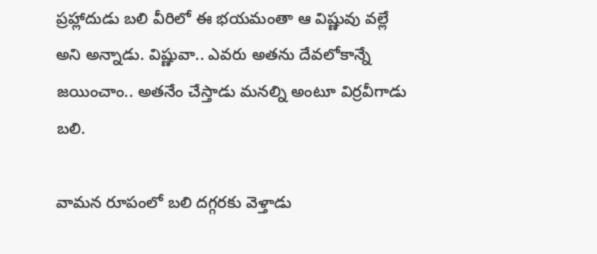ప్రహ్లాదుడు బలి వీరిలో ఈ భయమంతా ఆ విష్ణువు వల్లే అని అన్నాడు. విష్ణువా.. ఎవరు అతను దేవలోకాన్నే జయించాం.. అతనేం చేస్తాడు మనల్ని అంటూ విర్రవీగాడు బలి.

వామన రూపంలో బలి దగ్గరకు వెళ్తాడు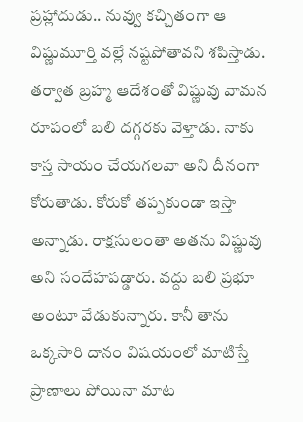ప్రహ్లాదుడు.. నువ్వు కచ్చితంగా ఆ విష్ణుమూర్తి వల్లే నష్టపోతావని శపిస్తాడు. తర్వాత బ్రహ్మ ఆదేశంతో విష్ణువు వామన రూపంలో బలి దగ్గరకు వెళ్తాడు. నాకు కాస్త సాయం చేయగలవా అని దీనంగా కోరుతాడు. కోరుకో తప్పకుండా ఇస్తా అన్నాడు. రాక్షసులంతా అతను విష్ణువు అని సందేహపడ్డారు. వద్దు బలి ప్రభూ అంటూ వేడుకున్నారు. కానీ తాను ఒక్కసారి దానం విషయంలో మాటిస్తే ప్రాణాలు పోయినా మాట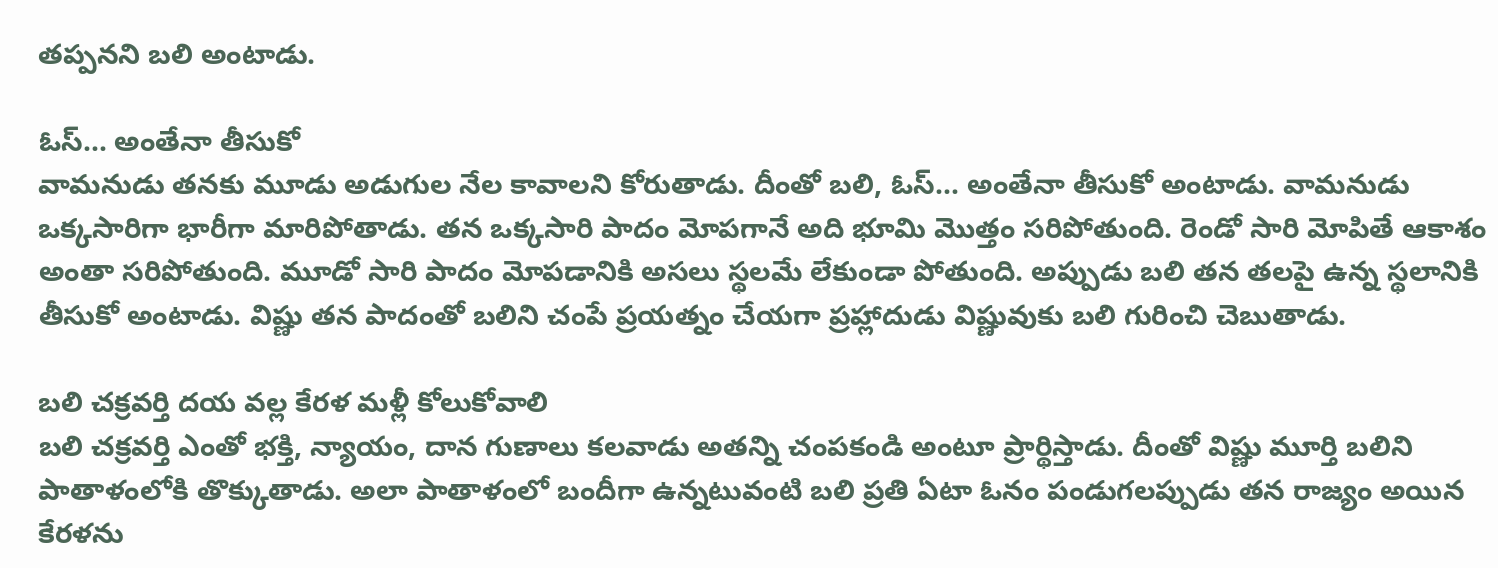తప్పనని బలి అంటాడు.

ఓస్... అంతేనా తీసుకో
వామనుడు తనకు మూడు అడుగుల నేల కావాలని కోరుతాడు. దీంతో బలి, ఓస్... అంతేనా తీసుకో అంటాడు. వామనుడు ఒక్కసారిగా భారీగా మారిపోతాడు. తన ఒక్కసారి పాదం మోపగానే అది భూమి మొత్తం సరిపోతుంది. రెండో సారి మోపితే ఆకాశం అంతా సరిపోతుంది. మూడో సారి పాదం మోపడానికి అసలు స్థలమే లేకుండా పోతుంది. అప్పుడు బలి తన తలపై ఉన్న స్థలానికి తీసుకో అంటాడు. విష్ణు తన పాదంతో బలిని చంపే ప్రయత్నం చేయగా ప్రహ్లాదుడు విష్ణువుకు బలి గురించి చెబుతాడు.

బలి చక్రవర్తి దయ వల్ల కేరళ మళ్లీ కోలుకోవాలి
బలి చక్రవర్తి ఎంతో భక్తి, న్యాయం, దాన గుణాలు కలవాడు అతన్ని చంపకండి అంటూ ప్రార్థిస్తాడు. దీంతో విష్ణు మూర్తి బలిని పాతాళంలోకి తొక్కుతాడు. అలా పాతాళంలో బందీగా ఉన్నటువంటి బలి ప్రతి ఏటా ఓనం పండుగలప్పుడు తన రాజ్యం అయిన కేరళను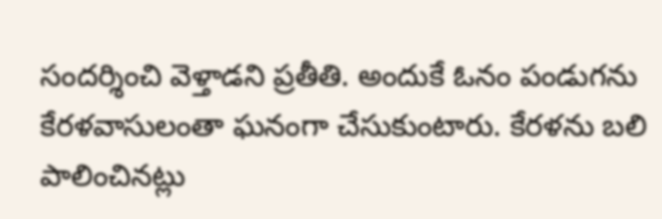సందర్శించి వెళ్తాడని ప్రతీతి. అందుకే ఓనం పండుగను కేరళవాసులంతా ఘనంగా చేసుకుంటారు. కేరళను బలి పాలించినట్లు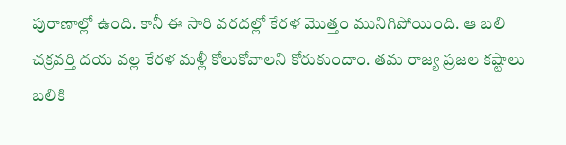పురాణాల్లో ఉంది. కానీ ఈ సారి వరదల్లో కేరళ మొత్తం మునిగిపోయింది. ఆ బలి చక్రవర్తి దయ వల్ల కేరళ మళ్లీ కోలుకోవాలని కోరుకుందాం. తమ రాజ్య ప్రజల కష్టాలు బలికి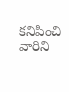కనిపించి వారిని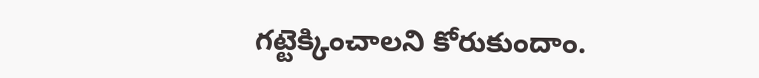గట్టెక్కించాలని కోరుకుందాం.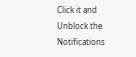Click it and Unblock the Notifications